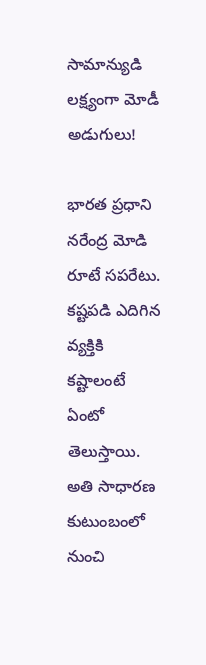సామాన్యుడి లక్ష్యంగా మోడీ అడుగులు!

భారత ప్రధాని నరేంద్ర మోడి రూటే సపరేటు. కష్టపడి ఎదిగిన వ్యక్తికి కష్టాలంటే ఏంటో తెలుస్తాయి. అతి సాధారణ కుటుంబంలో నుంచి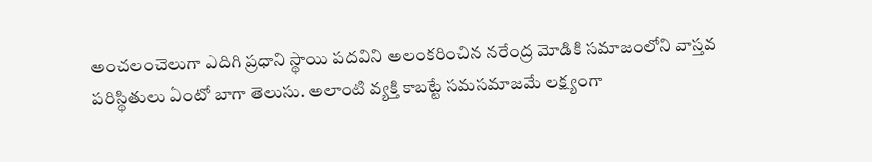అంచలంచెలుగా ఎదిగి ప్రధాని స్థాయి పదవిని అలంకరించిన నరేంద్ర మోడికి సమాజంలోని వాస్తవ పరిస్థితులు ఏంటో బాగా తెలుసు. అలాంటి వ్యక్తి కాబట్టే సమసమాజమే లక్ష్యంగా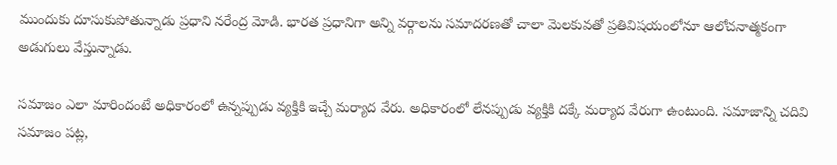ముందుకు దూసుకుపోతున్నాడు ప్రధాని నరేంద్ర మోడి. భారత ప్రధానిగా అన్ని వర్గాలను సమాదరణతో చాలా మెలకువతో ప్రతివిషయంలోనూ ఆలోచనాత్మకంగా అడుగులు వేస్తున్నాడు.

సమాజం ఎలా మారిందంటే అధికారంలో ఉన్నప్పుడు వ్యక్తికి ఇచ్చే మర్యాద వేరు. అధికారంలో లేనప్పుడు వ్యక్తికి దక్కే మర్యాద వేరుగా ఉంటుంది. సమాజాన్ని చదివి సమాజం పట్ల,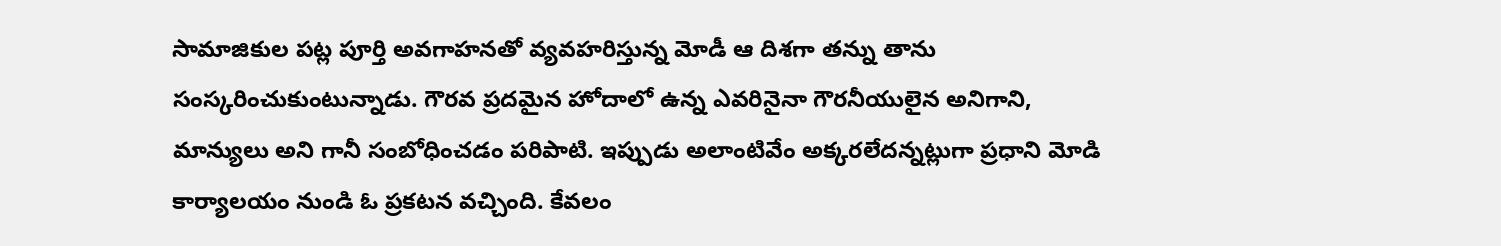సామాజికుల పట్ల పూర్తి అవగాహనతో వ్యవహరిస్తున్న మోడీ ఆ దిశగా తన్ను తాను సంస్కరించుకుంటున్నాడు. గౌరవ ప్రదమైన హోదాలో ఉన్న ఎవరినైనా గౌరనీయులైన అనిగాని, మాన్యులు అని గానీ సంబోధించడం పరిపాటి. ఇప్పుడు అలాంటివేం అక్కరలేదన్నట్లుగా ప్రధాని మోడి కార్యాలయం నుండి ఓ ప్రకటన వచ్చింది. కేవలం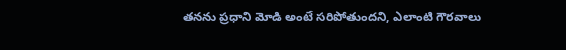తనను ప్రధాని మోడి అంటే సరిపోతుందని, ఎలాంటి గౌరవాలు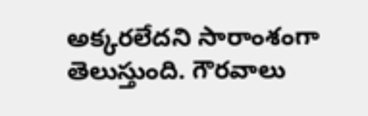అక్కరలేదని సారాంశంగా తెలుస్తుంది. గౌరవాలు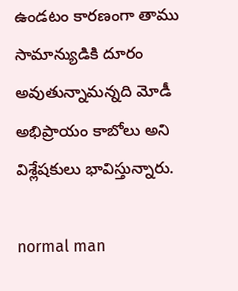ఉండటం కారణంగా తాము సామాన్యుడికి దూరం అవుతున్నామన్నది మోడీ అభిప్రాయం కాబోలు అని విశ్లేషకులు భావిస్తున్నారు.

normal man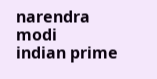narendra modi
indian prime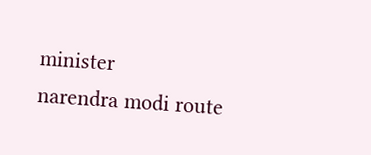minister
narendra modi route